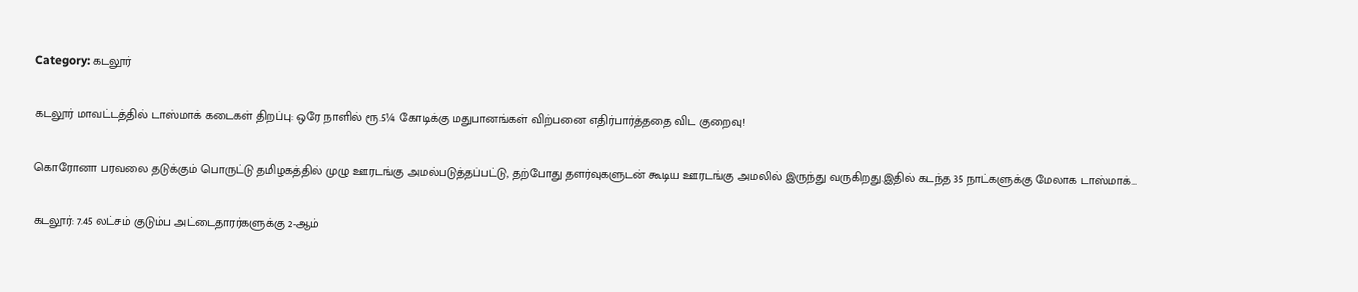Category: கடலூர்

கடலூர் மாவட்டத்தில் டாஸ்மாக் கடைகள் திறப்பு: ஒரே நாளில் ரூ.5¼ கோடிக்கு மதுபானங்கள் விற்பனை எதிர்பார்த்ததை விட குறைவு!

கொரோனா பரவலை தடுக்கும் பொருட்டு தமிழகத்தில் முழு ஊரடங்கு அமல்படுத்தப்பட்டு, தற்போது தளர்வுகளுடன் கூடிய ஊரடங்கு அமலில் இருந்து வருகிறது.இதில் கடந்த 35 நாட்களுக்கு மேலாக டாஸ்மாக்…

கடலூர்: 7.45 லட்சம் குடும்ப அட்டைதாரர்களுக்கு 2-ஆம்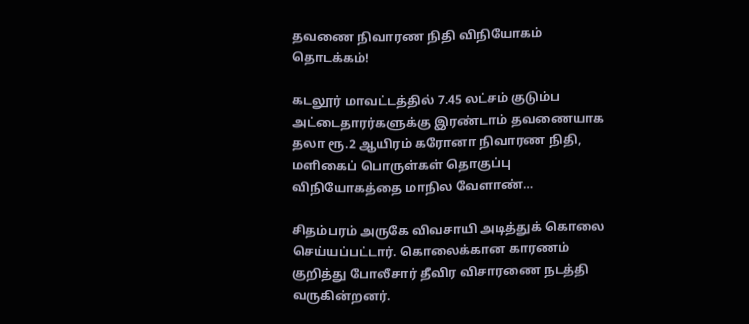தவணை நிவாரண நிதி விநியோகம் தொடக்கம்!

கடலூர் மாவட்டத்தில் 7.45 லட்சம் குடும்ப அட்டைதாரர்களுக்கு இரண்டாம் தவணையாக தலா ரூ.2 ஆயிரம் கரோனா நிவாரண நிதி, மளிகைப் பொருள்கள் தொகுப்பு விநியோகத்தை மாநில வேளாண்…

சிதம்பரம் அருகே விவசாயி அடித்துக் கொலை செய்யப்பட்டார். கொலைக்கான காரணம் குறித்து போலீசார் தீவிர விசாரணை நடத்தி வருகின்றனர்.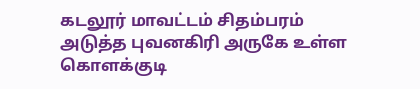கடலூர் மாவட்டம் சிதம்பரம் அடுத்த புவனகிரி அருகே உள்ள கொளக்குடி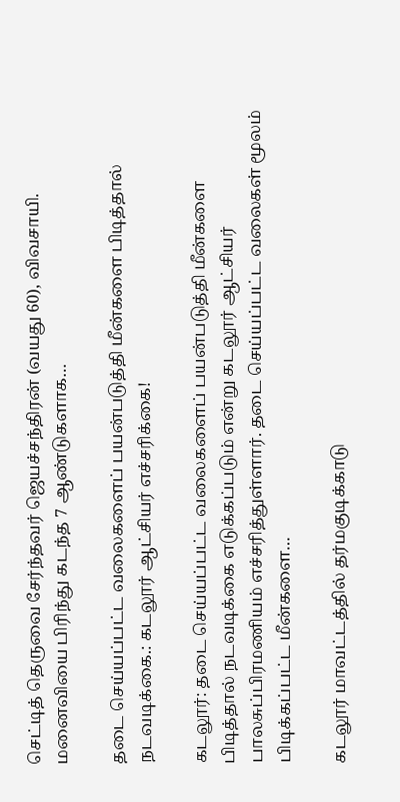செட்டித் தெருவை சேர்ந்தவர் ஜெயச்சந்திரன் (வயது 60), விவசாயி. மனைவியை பிரிந்து கடந்த 7 ஆண்டுகளாக…

தடை செய்யப்பட்ட வலைகளைப் பயன்படுத்தி மீன்களை பிடித்தால் நடவடிக்கை.: கடலூர் ஆட்சியர் எச்சரிக்கை!

கடலூர்: தடை செய்யப்பட்ட வலைகளைப் பயன்படுத்தி மீன்களை பிடித்தால் நடவடிக்கை எடுக்கப்படும் என்று கடலூர் ஆட்சியர் பாலசுப்பிரமணியம் எச்சரித்துள்ளார். தடை செய்யப்பட்ட வலைகள் மூலம் பிடிக்கப்பட்ட மீன்களை…

கடலூர் மாவட்டத்தில் தர்மகுடிக்காடு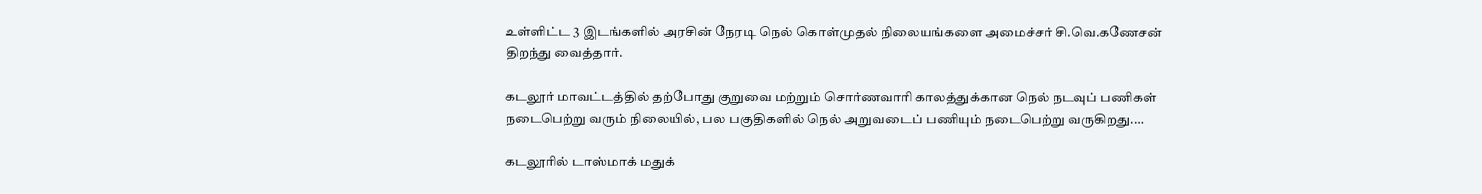உள்ளிட்ட 3 இடங்களில் அரசின் நேரடி நெல் கொள்முதல் நிலையங்களை அமைச்சர் சி.வெ.கணேசன் திறந்து வைத்தார்.

கடலூர் மாவட்டத்தில் தற்போது குறுவை மற்றும் சொர்ணவாரி காலத்துக்கான நெல் நடவுப் பணிகள் நடைபெற்று வரும் நிலையில், பல பகுதிகளில் நெல் அறுவடைப் பணியும் நடைபெற்று வருகிறது.…

கடலூரில் டாஸ்மாக் மதுக்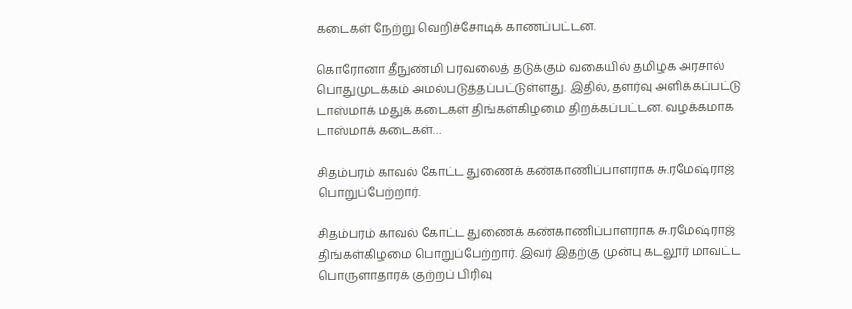கடைகள் நேற்று வெறிச்சோடிக் காணப்பட்டன.

கொரோனா தீநுண்மி பரவலைத் தடுக்கும் வகையில் தமிழக அரசால் பொதுமுடக்கம் அமல்படுத்தப்பட்டுள்ளது. இதில், தளர்வு அளிக்கப்பட்டு டாஸ்மாக் மதுக் கடைகள் திங்கள்கிழமை திறக்கப்பட்டன. வழக்கமாக டாஸ்மாக் கடைகள்…

சிதம்பரம் காவல் கோட்ட துணைக் கண்காணிப்பாளராக சு.ரமேஷ்ராஜ் பொறுப்பேற்றார்.

சிதம்பரம் காவல் கோட்ட துணைக் கண்காணிப்பாளராக சு.ரமேஷ்ராஜ் திங்கள்கிழமை பொறுப்பேற்றார். இவர் இதற்கு முன்பு கடலூர் மாவட்ட பொருளாதாரக் குற்றப் பிரிவு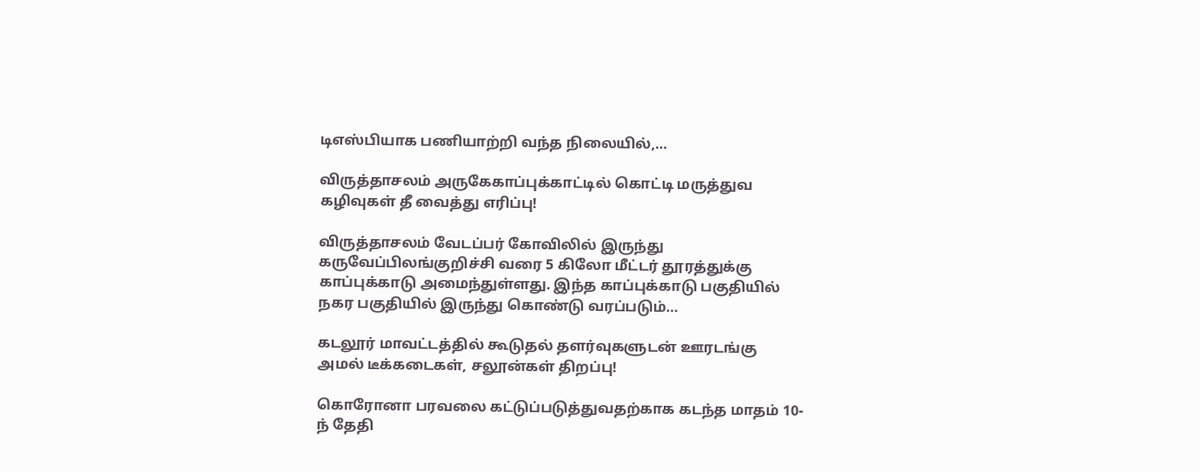டிஎஸ்பியாக பணியாற்றி வந்த நிலையில்,…

விருத்தாசலம் அருகேகாப்புக்காட்டில் கொட்டி மருத்துவ கழிவுகள் தீ வைத்து எரிப்பு!

விருத்தாசலம் வேடப்பர் கோவிலில் இருந்து கருவேப்பிலங்குறிச்சி வரை 5 கிலோ மீட்டர் தூரத்துக்கு காப்புக்காடு அமைந்துள்ளது. இந்த காப்புக்காடு பகுதியில் நகர பகுதியில் இருந்து கொண்டு வரப்படும்…

கடலூர் மாவட்டத்தில் கூடுதல் தளர்வுகளுடன் ஊரடங்கு அமல் டீக்கடைகள், சலூன்கள் திறப்பு!

கொரோனா பரவலை கட்டுப்படுத்துவதற்காக கடந்த மாதம் 10-ந் தேதி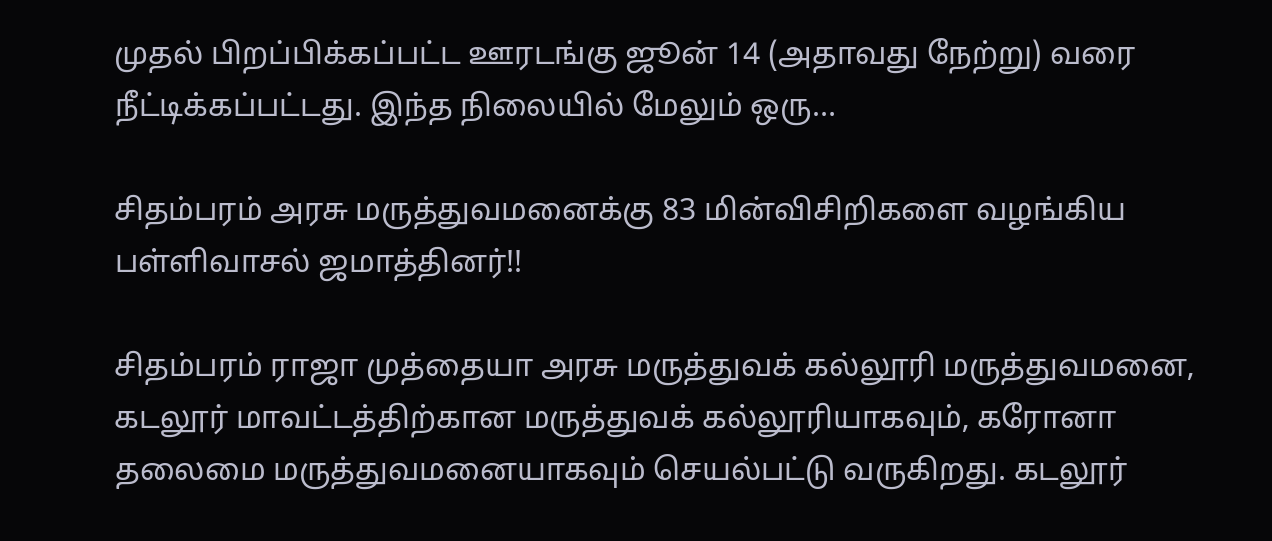முதல் பிறப்பிக்கப்பட்ட ஊரடங்கு ஜூன் 14 (அதாவது நேற்று) வரை நீட்டிக்கப்பட்டது. இந்த நிலையில் மேலும் ஒரு…

சிதம்பரம் அரசு மருத்துவமனைக்கு 83 மின்விசிறிகளை வழங்கிய பள்ளிவாசல் ஜமாத்தினர்!!

சிதம்பரம் ராஜா முத்தையா அரசு மருத்துவக் கல்லூரி மருத்துவமனை, கடலூர் மாவட்டத்திற்கான மருத்துவக் கல்லூரியாகவும், கரோனா தலைமை மருத்துவமனையாகவும் செயல்பட்டு வருகிறது. கடலூர்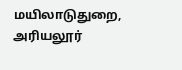மயிலாடுதுறை, அரியலூர்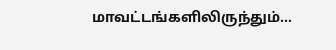மாவட்டங்களிலிருந்தும்…